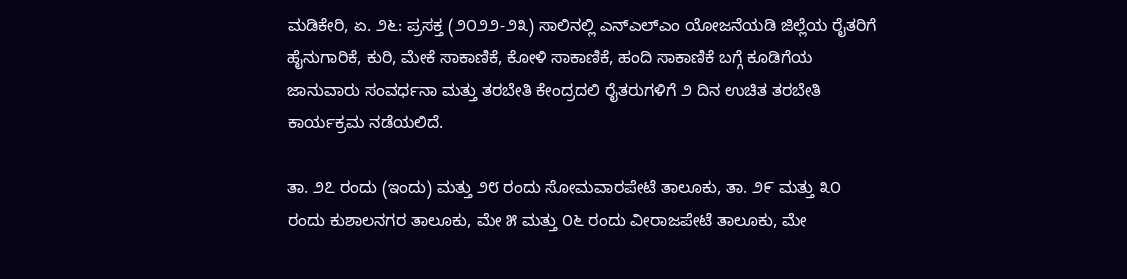ಮಡಿಕೇರಿ, ಏ. ೨೬: ಪ್ರಸಕ್ತ (೨೦೨೨-೨೩) ಸಾಲಿನಲ್ಲಿ ಎನ್‌ಎಲ್‌ಎಂ ಯೋಜನೆಯಡಿ ಜಿಲ್ಲೆಯ ರೈತರಿಗೆ ಹೈನುಗಾರಿಕೆ, ಕುರಿ, ಮೇಕೆ ಸಾಕಾಣಿಕೆ, ಕೋಳಿ ಸಾಕಾಣಿಕೆ, ಹಂದಿ ಸಾಕಾಣಿಕೆ ಬಗ್ಗೆ ಕೂಡಿಗೆಯ ಜಾನುವಾರು ಸಂವರ್ಧನಾ ಮತ್ತು ತರಬೇತಿ ಕೇಂದ್ರದಲಿ ರೈತರುಗಳಿಗೆ ೨ ದಿನ ಉಚಿತ ತರಬೇತಿ ಕಾರ್ಯಕ್ರಮ ನಡೆಯಲಿದೆ.

ತಾ. ೨೭ ರಂದು (ಇಂದು) ಮತ್ತು ೨೮ ರಂದು ಸೋಮವಾರಪೇಟೆ ತಾಲೂಕು, ತಾ. ೨೯ ಮತ್ತು ೩೦ ರಂದು ಕುಶಾಲನಗರ ತಾಲೂಕು, ಮೇ ೫ ಮತ್ತು ೦೬ ರಂದು ವೀರಾಜಪೇಟೆ ತಾಲೂಕು, ಮೇ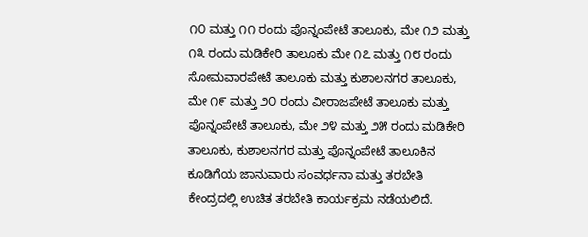೧೦ ಮತ್ತು ೧೧ ರಂದು ಪೊನ್ನಂಪೇಟೆ ತಾಲೂಕು, ಮೇ ೧೨ ಮತ್ತು ೧೩ ರಂದು ಮಡಿಕೇರಿ ತಾಲೂಕು ಮೇ ೧೭ ಮತ್ತು ೧೮ ರಂದು ಸೋಮವಾರಪೇಟೆ ತಾಲೂಕು ಮತ್ತು ಕುಶಾಲನಗರ ತಾಲೂಕು, ಮೇ ೧೯ ಮತ್ತು ೨೦ ರಂದು ವೀರಾಜಪೇಟೆ ತಾಲೂಕು ಮತ್ತು ಪೊನ್ನಂಪೇಟೆ ತಾಲೂಕು, ಮೇ ೨೪ ಮತ್ತು ೨೫ ರಂದು ಮಡಿಕೇರಿ ತಾಲೂಕು, ಕುಶಾಲನಗರ ಮತ್ತು ಪೊನ್ನಂಪೇಟೆ ತಾಲೂಕಿನ ಕೂಡಿಗೆಯ ಜಾನುವಾರು ಸಂವರ್ಧನಾ ಮತ್ತು ತರಬೇತಿ ಕೇಂದ್ರದಲ್ಲಿ ಉಚಿತ ತರಬೇತಿ ಕಾರ್ಯಕ್ರಮ ನಡೆಯಲಿದೆ.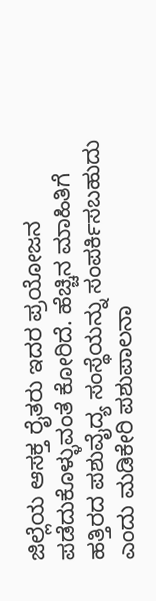ಜಿಲ್ಲೆಯ ಆಸಕ್ತ ರೈತರು ಇದರ ಪ್ರಯೋಜನ ಪಡೆದುಕೊಳ್ಳುವಂತೆ ಕೋರಿದೆ. ಹೆಚ್ಚಿನ ಮಾಹಿತಿಗೆ ಹತ್ತಿರದ ಪಶುವೈದ್ಯ ಸಂಸ್ಥೆಯನ್ನು ಸಂಪರ್ಕಿಸಬಹುದು ಎಂದು ಮಡಿಕೇರಿ ಪಶುಪಾಲನಾ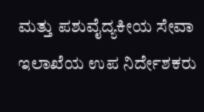ಮತ್ತು ಪಶುವೈದ್ಯಕೀಯ ಸೇವಾ ಇಲಾಖೆಯ ಉಪ ನಿರ್ದೇಶಕರು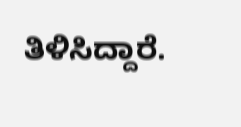ತಿಳಿಸಿದ್ದಾರೆ.